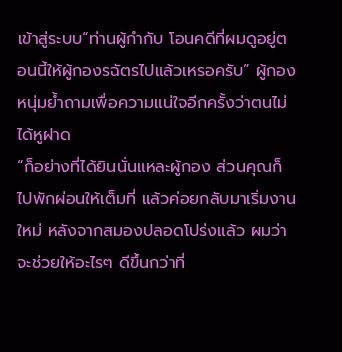เข้าสู่ระบบ“ท่านผู้กำกับ โอนคดีที่ผมดูอยู่ตอนนี้ให้ผู้กองรฉัตรไปแล้วเหรอครับ” ผู้กองหนุ่มย้ำถามเพื่อความแน่ใจอีกครั้งว่าตนไม่ได้หูฝาด
“ก็อย่างที่ได้ยินนั่นแหละผู้กอง ส่วนคุณก็ไปพักผ่อนให้เต็มที่ แล้วค่อยกลับมาเริ่มงานใหม่ หลังจากสมองปลอดโปร่งแล้ว ผมว่าจะช่วยให้อะไรๆ ดีขึ้นกว่าที่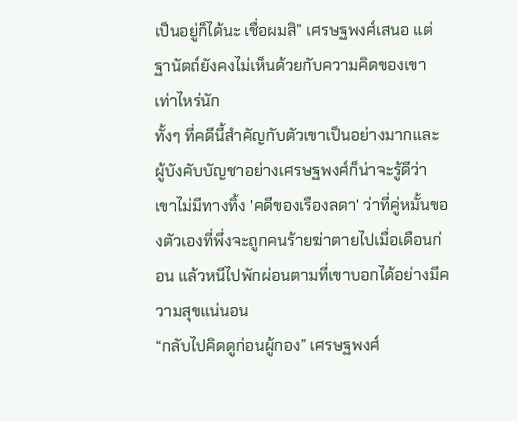เป็นอยู่ก็ได้นะ เชื่อผมสิ” เศรษฐพงศ์เสนอ แต่ฐานัตถ์ยังคงไม่เห็นด้วยกับความคิดของเขาเท่าไหร่นัก
ทั้งๆ ที่คดีนี้สำคัญกับตัวเขาเป็นอย่างมากและผู้บังคับบัญชาอย่างเศรษฐพงศ์ก็น่าจะรู้ดีว่าเขาไม่มีทางทิ้ง 'คดีของเรืองลดา' ว่าที่คู่หมั้นของตัวเองที่พึ่งจะถูกคนร้ายฆ่าตายไปเมื่อเดือนก่อน แล้วหนีไปพักผ่อนตามที่เขาบอกได้อย่างมีความสุขแน่นอน
“กลับไปคิดดูก่อนผู้กอง” เศรษฐพงศ์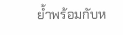ย้ำพร้อมกับห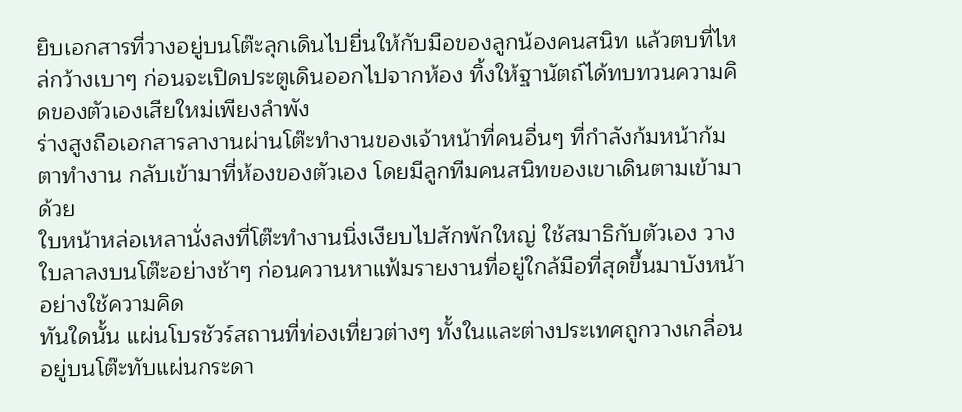ยิบเอกสารที่วางอยู่บนโต๊ะลุกเดินไปยื่นให้กับมือของลูกน้องคนสนิท แล้วตบที่ไหล่กว้างเบาๆ ก่อนจะเปิดประตูเดินออกไปจากห้อง ทิ้งให้ฐานัตถ์ได้ทบทวนความคิดของตัวเองเสียใหม่เพียงลำพัง
ร่างสูงถือเอกสารลางานผ่านโต๊ะทำงานของเจ้าหน้าที่คนอื่นๆ ที่กำลังก้มหน้าก้มตาทำงาน กลับเข้ามาที่ห้องของตัวเอง โดยมีลูกทีมคนสนิทของเขาเดินตามเข้ามาด้วย
ใบหน้าหล่อเหลานั่งลงที่โต๊ะทำงานนิ่งเงียบไปสักพักใหญ่ ใช้สมาธิกับตัวเอง วางใบลาลงบนโต๊ะอย่างช้าๆ ก่อนควานหาแฟ้มรายงานที่อยู่ใกล้มือที่สุดขึ้นมาบังหน้าอย่างใช้ความคิด
ทันใดนั้น แผ่นโบรชัวร์สถานที่ท่องเที่ยวต่างๆ ทั้งในและต่างประเทศถูกวางเกลื่อนอยู่บนโต๊ะทับแผ่นกระดา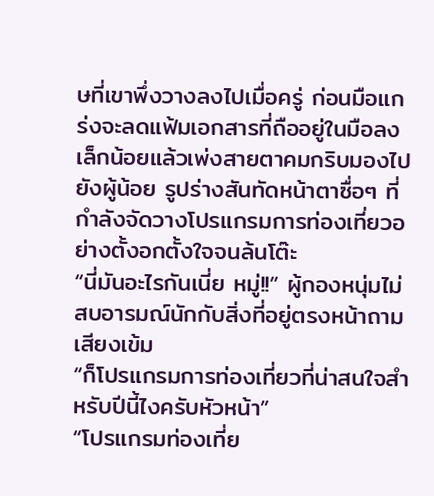ษที่เขาพึ่งวางลงไปเมื่อครู่ ก่อนมือแกร่งจะลดแฟ้มเอกสารที่ถืออยู่ในมือลงเล็กน้อยแล้วเพ่งสายตาคมกริบมองไปยังผู้น้อย รูปร่างสันทัดหน้าตาซื่อๆ ที่กำลังจัดวางโปรแกรมการท่องเที่ยวอย่างตั้งอกตั้งใจจนล้นโต๊ะ
“นี่มันอะไรกันเนี่ย หมู่!!” ผู้กองหนุ่มไม่สบอารมณ์นักกับสิ่งที่อยู่ตรงหน้าถามเสียงเข้ม
“ก็โปรแกรมการท่องเที่ยวที่น่าสนใจสำหรับปีนี้ไงครับหัวหน้า”
“โปรแกรมท่องเที่ย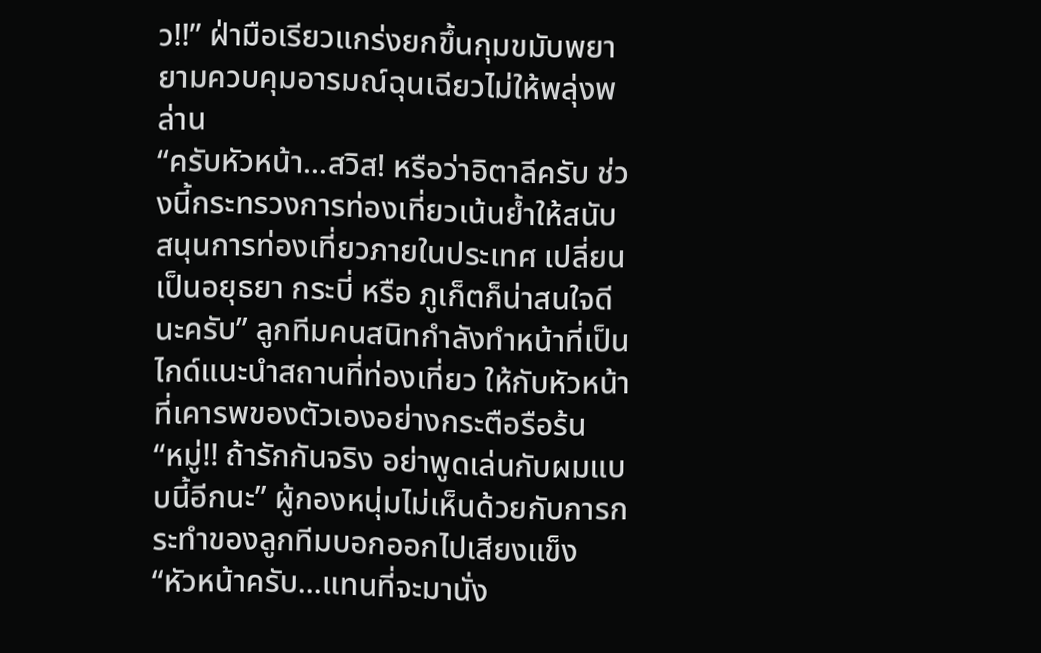ว!!” ฝ่ามือเรียวแกร่งยกขึ้นกุมขมับพยายามควบคุมอารมณ์ฉุนเฉียวไม่ให้พลุ่งพล่าน
“ครับหัวหน้า...สวิส! หรือว่าอิตาลีครับ ช่วงนี้กระทรวงการท่องเที่ยวเน้นย้ำให้สนับสนุนการท่องเที่ยวภายในประเทศ เปลี่ยนเป็นอยุธยา กระบี่ หรือ ภูเก็ตก็น่าสนใจดีนะครับ” ลูกทีมคนสนิทกำลังทำหน้าที่เป็นไกด์แนะนำสถานที่ท่องเที่ยว ให้กับหัวหน้าที่เคารพของตัวเองอย่างกระตือรือร้น
“หมู่!! ถ้ารักกันจริง อย่าพูดเล่นกับผมแบบนี้อีกนะ” ผู้กองหนุ่มไม่เห็นด้วยกับการกระทำของลูกทีมบอกออกไปเสียงแข็ง
“หัวหน้าครับ...แทนที่จะมานั่ง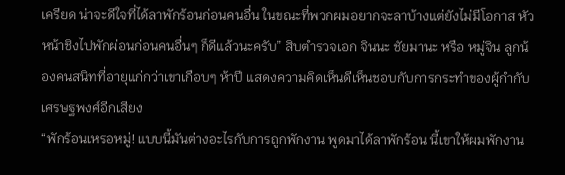เครียด น่าจะดีใจที่ได้ลาพักร้อนก่อนคนอื่น ในขณะที่พวกผมอยากจะลาบ้างแต่ยังไม่มีโอกาส หัวหน้าชิงไปพักผ่อนก่อนคนอื่นๆ ก็ดีแล้วนะครับ” สิบตำรวจเอก จินนะ ชัยมานะ หรือ หมู่จิน ลูกน้องคนสนิทที่อายุแก่กว่าเขาเกือบๆ ห้าปี แสดงความคิดเห็นดีเห็นชอบกับการกระทำของผู้กำกับเศรษฐพงศ์อีกเสียง
“พักร้อนเหรอหมู่! แบบนี้มันต่างอะไรกับการถูกพักงาน พูดมาได้ลาพักร้อน นี้เขาให้ผมพักงาน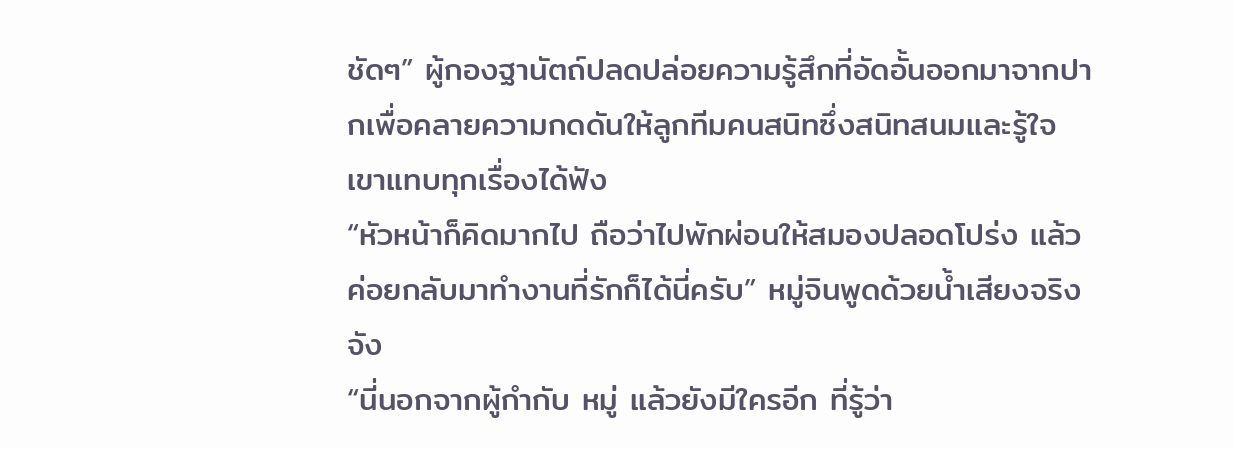ชัดๆ” ผู้กองฐานัตถ์ปลดปล่อยความรู้สึกที่อัดอั้นออกมาจากปากเพื่อคลายความกดดันให้ลูกทีมคนสนิทซึ่งสนิทสนมและรู้ใจเขาแทบทุกเรื่องได้ฟัง
“หัวหน้าก็คิดมากไป ถือว่าไปพักผ่อนให้สมองปลอดโปร่ง แล้วค่อยกลับมาทำงานที่รักก็ได้นี่ครับ” หมู่จินพูดด้วยน้ำเสียงจริงจัง
“นี่นอกจากผู้กำกับ หมู่ แล้วยังมีใครอีก ที่รู้ว่า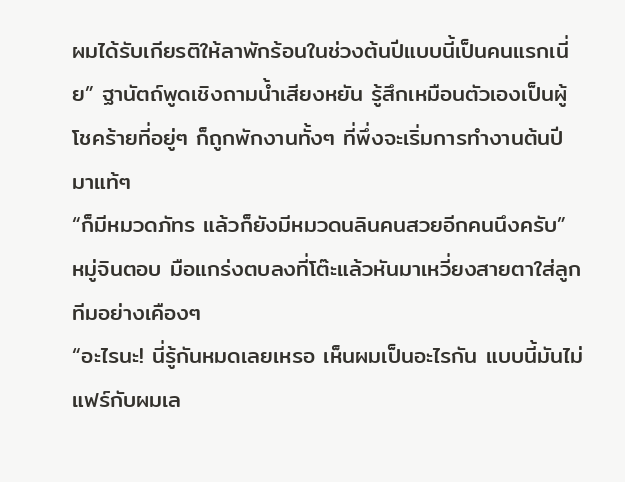ผมได้รับเกียรติให้ลาพักร้อนในช่วงต้นปีแบบนี้เป็นคนแรกเนี่ย” ฐานัตถ์พูดเชิงถามน้ำเสียงหยัน รู้สึกเหมือนตัวเองเป็นผู้โชคร้ายที่อยู่ๆ ก็ถูกพักงานทั้งๆ ที่พึ่งจะเริ่มการทำงานต้นปีมาแท้ๆ
“ก็มีหมวดภัทร แล้วก็ยังมีหมวดนลินคนสวยอีกคนนึงครับ” หมู่จินตอบ มือแกร่งตบลงที่โต๊ะแล้วหันมาเหวี่ยงสายตาใส่ลูกทีมอย่างเคืองๆ
“อะไรนะ! นี่รู้กันหมดเลยเหรอ เห็นผมเป็นอะไรกัน แบบนี้มันไม่แฟร์กับผมเล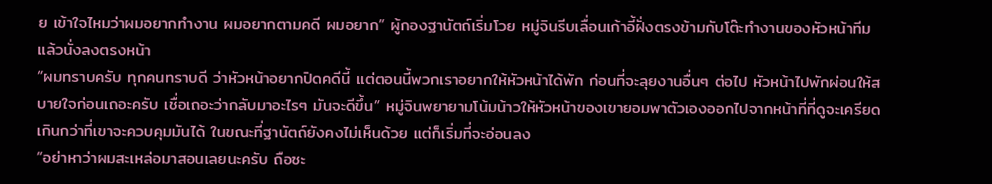ย เข้าใจไหมว่าผมอยากทำงาน ผมอยากตามคดี ผมอยาก” ผู้กองฐานัตถ์เริ่มโวย หมู่จินรีบเลื่อนเก้าอี้ฝั่งตรงข้ามกับโต๊ะทำงานของหัวหน้าทีมแล้วนั่งลงตรงหน้า
“ผมทราบครับ ทุกคนทราบดี ว่าหัวหน้าอยากปิดคดีนี้ แต่ตอนนี้พวกเราอยากให้หัวหน้าได้พัก ก่อนที่จะลุยงานอื่นๆ ต่อไป หัวหน้าไปพักผ่อนให้สบายใจก่อนเถอะครับ เชื่อเถอะว่ากลับมาอะไรๆ มันจะดีขึ้น” หมู่จินพยายามโน้มน้าวให้หัวหน้าของเขายอมพาตัวเองออกไปจากหน้าที่ที่ดูจะเครียดเกินกว่าที่เขาจะควบคุมมันได้ ในขณะที่ฐานัตถ์ยังคงไม่เห็นด้วย แต่ก็เริ่มที่จะอ่อนลง
“อย่าหาว่าผมสะเหล่อมาสอนเลยนะครับ ถือซะ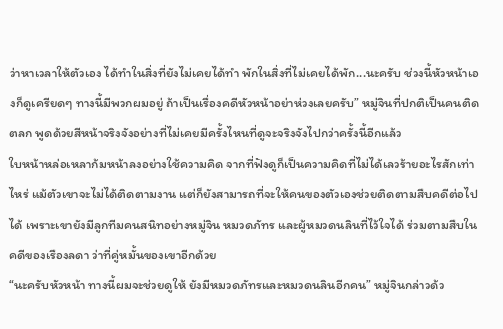ว่าหาเวลาให้ตัวเอง ได้ทำในสิ่งที่ยังไม่เคยได้ทำ พักในสิ่งที่ไม่เคยได้พัก...นะครับ ช่วงนี้หัวหน้าเองก็ดูเครียดๆ ทางนี้มีพวกผมอยู่ ถ้าเป็นเรื่องคดีหัวหน้าอย่าห่วงเลยครับ” หมู่จินที่ปกติเป็นคนติดตลก พูดด้วยสีหน้าจริงจังอย่างที่ไม่เคยมีครั้งไหนที่ดูจะจริงจังไปกว่าครั้งนี้อีกแล้ว
ใบหน้าหล่อเหลาก้มหน้าลงอย่างใช้ความคิด จากที่ฟังดูก็เป็นความคิดที่ไม่ได้เลวร้ายอะไรสักเท่าไหร่ แม้ตัวเขาจะไม่ได้ติดตามงาน แต่ก็ยังสามารถที่จะให้คนของตัวเองช่วยติดตามสืบคดีต่อไปได้ เพราะเขายังมีลูกทีมคนสนิทอย่างหมู่จิน หมวดภัทร และผู้หมวดนลินที่ไว้ใจได้ ร่วมตามสืบในคดีของเรืองลดา ว่าที่คู่หมั้นของเขาอีกด้วย
“นะครับหัวหน้า ทางนี้ผมจะช่วยดูให้ ยังมีหมวดภัทรและหมวดนลินอีกคน” หมู่จินกล่าวด้ว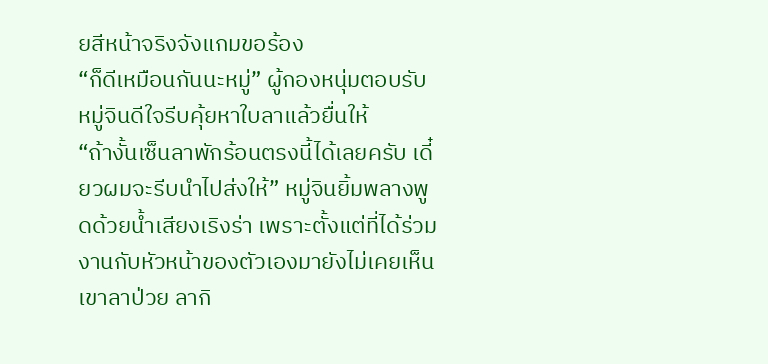ยสีหน้าจริงจังแกมขอร้อง
“ก็ดีเหมือนกันนะหมู่” ผู้กองหนุ่มตอบรับ หมู่จินดีใจรีบคุ้ยหาใบลาแล้วยื่นให้
“ถ้างั้นเซ็นลาพักร้อนตรงนี้ได้เลยครับ เดี๋ยวผมจะรีบนำไปส่งให้” หมู่จินยิ้มพลางพูดด้วยน้ำเสียงเริงร่า เพราะตั้งแต่ที่ได้ร่วมงานกับหัวหน้าของตัวเองมายังไม่เคยเห็นเขาลาป่วย ลากิ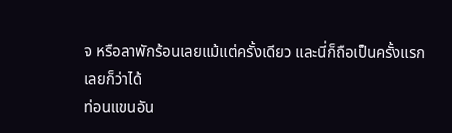จ หรือลาพักร้อนเลยแม้แต่ครั้งเดียว และนี่ก็ถือเป็นครั้งแรกเลยก็ว่าได้
ท่อนแขนอัน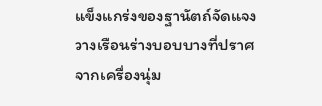แข็งแกร่งของฐานัตถ์จัดแจงวางเรือนร่างบอบบางที่ปราศจากเครื่องนุ่ม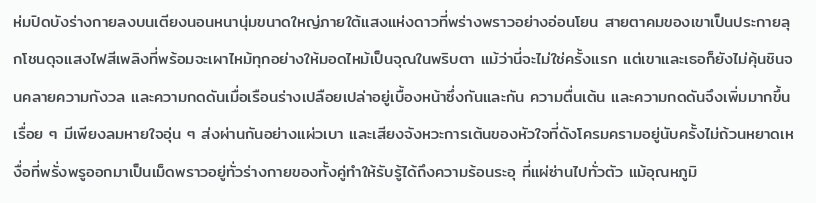ห่มปิดบังร่างกายลงบนเตียงนอนหนานุ่มขนาดใหญ่ภายใต้แสงแห่งดาวที่พร่างพราวอย่างอ่อนโยน สายตาคมของเขาเป็นประกายลุกโชนดุจแสงไฟสีเพลิงที่พร้อมจะเผาไหม้ทุกอย่างให้มอดไหม้เป็นจุณในพริบตา แม้ว่านี่จะไม่ใช่ครั้งแรก แต่เขาและเธอก็ยังไม่คุ้นชินจนคลายความกังวล และความกดดันเมื่อเรือนร่างเปลือยเปล่าอยู่เบื้องหน้าซึ่งกันและกัน ความตื่นเต้น และความกดดันจึงเพิ่มมากขึ้นเรื่อย ๆ มีเพียงลมหายใจอุ่น ๆ ส่งผ่านกันอย่างแผ่วเบา และเสียงจังหวะการเต้นของหัวใจที่ดังโครมครามอยู่นับครั้งไม่ถ้วนหยาดเหงื่อที่พรั่งพรูออกมาเป็นเม็ดพราวอยู่ทั่วร่างกายของทั้งคู่ทำให้รับรู้ได้ถึงความร้อนระอุ ที่แผ่ซ่านไปทั่วตัว แม้อุณหภูมิ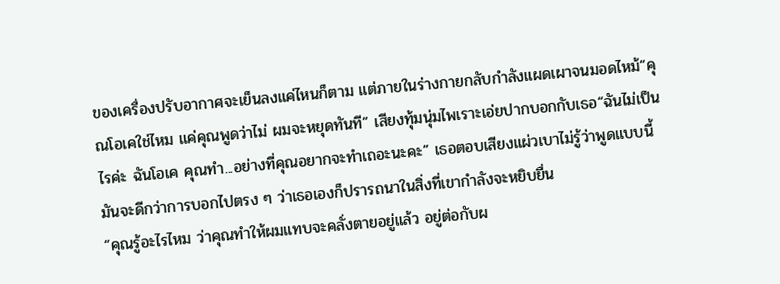ของเครื่องปรับอากาศจะเย็นลงแค่ไหนก็ตาม แต่ภายในร่างกายกลับกำลังแผดเผาจนมอดไหม้“คุณโอเคใช่ไหม แค่คุณพูดว่าไม่ ผมจะหยุดทันที” เสียงทุ้มนุ่มไพเราะเอ่ยปากบอกกับเธอ“ฉันไม่เป็นไรค่ะ ฉันโอเค คุณทำ...อย่างที่คุณอยากจะทำเถอะนะคะ” เธอตอบเสียงแผ่วเบาไม่รู้ว่าพูดแบบนี้ มันจะดีกว่าการบอกไปตรง ๆ ว่าเธอเองก็ปรารถนาในสิ่งที่เขากำลังจะหยิบยื่น
“คุณรู้อะไรไหม ว่าคุณทำให้ผมแทบจะคลั่งตายอยู่แล้ว อยู่ต่อกับผ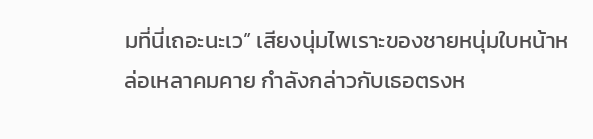มที่นี่เถอะนะเว” เสียงนุ่มไพเราะของชายหนุ่มใบหน้าหล่อเหลาคมคาย กำลังกล่าวกับเธอตรงห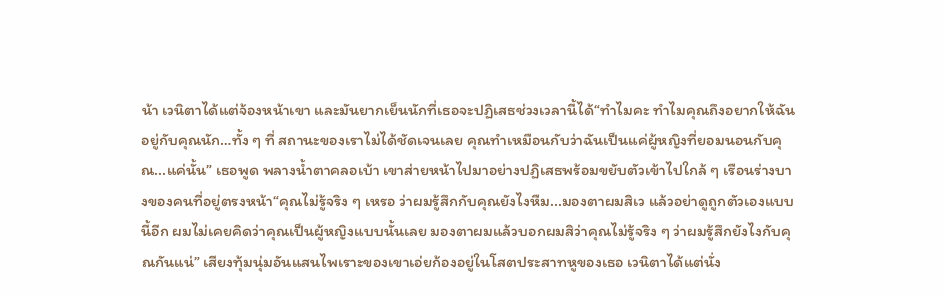น้า เวนิตาได้แต่จ้องหน้าเขา และมันยากเย็นนักที่เธอจะปฏิเสธช่วงเวลานี้ได้“ทำไมคะ ทำไมคุณถึงอยากให้ฉันอยู่กับคุณนัก…ทั้ง ๆ ที่ สถานะของเราไม่ได้ชัดเจนเลย คุณทำเหมือนกับว่าฉันเป็นแค่ผู้หญิงที่ยอมนอนกับคุณ...แค่นั้น” เธอพูด พลางน้ำตาคลอเบ้า เขาส่ายหน้าไปมาอย่างปฏิเสธพร้อมขยับตัวเข้าไปใกล้ ๆ เรือนร่างบางของคนที่อยู่ตรงหน้า“คุณไม่รู้จริง ๆ เหรอ ว่าผมรู้สึกกับคุณยังไงหืม...มองตาผมสิเว แล้วอย่าดูถูกตัวเองแบบนี้อีก ผมไม่เคยคิดว่าคุณเป็นผู้หญิงแบบนั้นเลย มองตาผมแล้วบอกผมสิว่าคุณไม่รู้จริง ๆ ว่าผมรู้สึกยังไงกับคุณกันแน่” เสียงทุ้มนุ่มอันแสนไพเราะของเขาเอ่ยก้องอยู่ในโสตประสาทหูของเธอ เวนิตาได้แต่นั่ง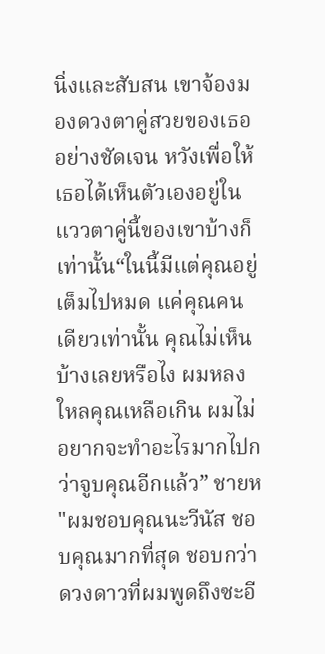นิ่งและสับสน เขาจ้องมองดวงตาคู่สวยของเธออย่างชัดเจน หวังเพื่อให้เธอได้เห็นตัวเองอยู่ในแววตาคู่นี้ของเขาบ้างก็เท่านั้น“ในนี้มีแต่คุณอยู่เต็มไปหมด แค่คุณคนเดียวเท่านั้น คุณไม่เห็นบ้างเลยหรือไง ผมหลงใหลคุณเหลือเกิน ผมไม่อยากจะทำอะไรมากไปกว่าจูบคุณอีกแล้ว” ชายห
"ผมชอบคุณนะวีนัส ชอบคุณมากที่สุด ชอบกว่าดวงดาวที่ผมพูดถึงซะอี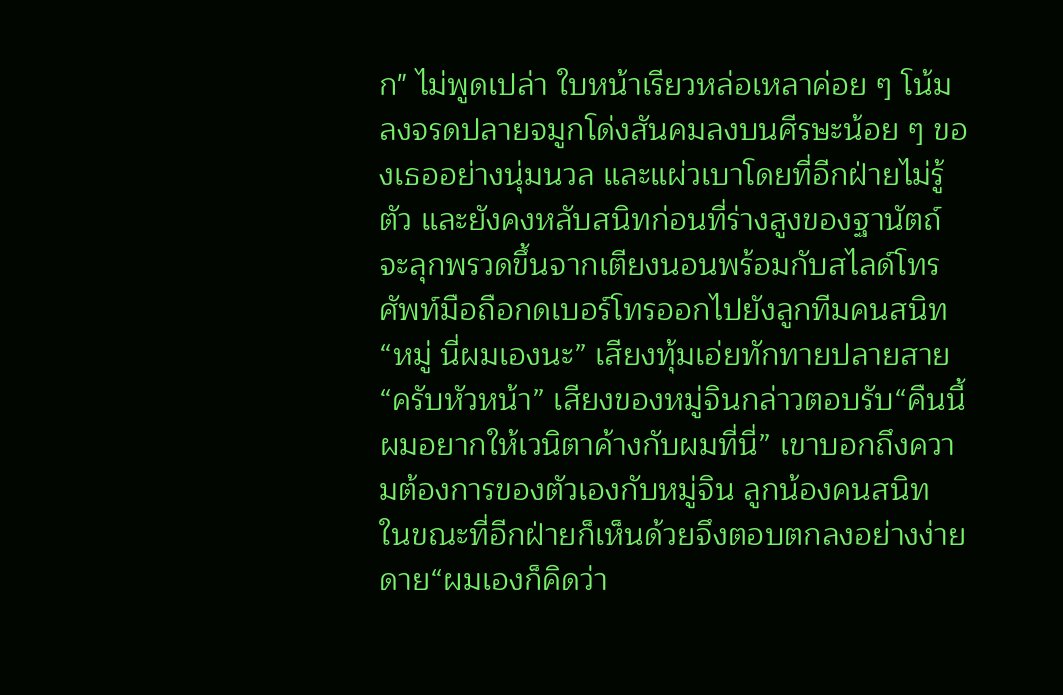ก" ไม่พูดเปล่า ใบหน้าเรียวหล่อเหลาค่อย ๆ โน้มลงจรดปลายจมูกโด่งสันคมลงบนศีรษะน้อย ๆ ของเธออย่างนุ่มนวล และแผ่วเบาโดยที่อีกฝ่ายไม่รู้ตัว และยังคงหลับสนิทก่อนที่ร่างสูงของฐานัตถ์จะลุกพรวดขึ้นจากเตียงนอนพร้อมกับสไลด์โทรศัพท์มือถือกดเบอร์โทรออกไปยังลูกทีมคนสนิท“หมู่ นี่ผมเองนะ” เสียงทุ้มเอ่ยทักทายปลายสาย“ครับหัวหน้า” เสียงของหมู่จินกล่าวตอบรับ“คืนนี้ผมอยากให้เวนิตาค้างกับผมที่นี่” เขาบอกถึงความต้องการของตัวเองกับหมู่จิน ลูกน้องคนสนิท ในขณะที่อีกฝ่ายก็เห็นด้วยจึงตอบตกลงอย่างง่ายดาย“ผมเองก็คิดว่า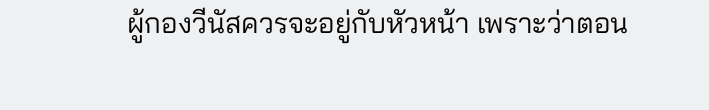ผู้กองวีนัสควรจะอยู่กับหัวหน้า เพราะว่าตอน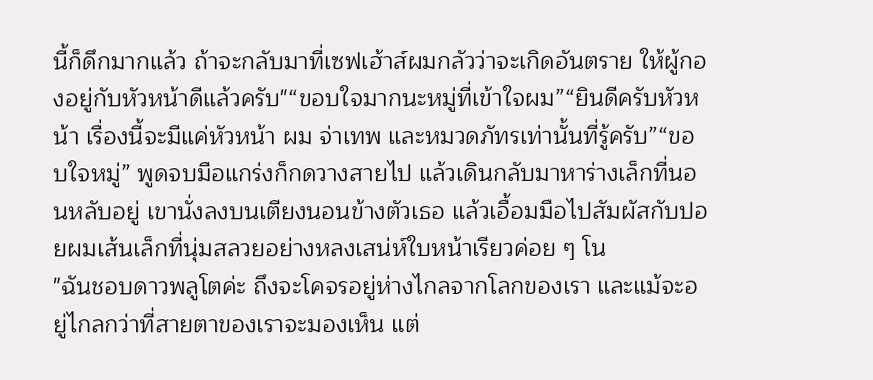นี้ก็ดึกมากแล้ว ถ้าจะกลับมาที่เซฟเฮ้าส์ผมกลัวว่าจะเกิดอันตราย ให้ผู้กองอยู่กับหัวหน้าดีแล้วครับ"“ขอบใจมากนะหมู่ที่เข้าใจผม”“ยินดีครับหัวหน้า เรื่องนี้จะมีแค่หัวหน้า ผม จ่าเทพ และหมวดภัทรเท่านั้นที่รู้ครับ”“ขอบใจหมู่” พูดจบมือแกร่งก็กดวางสายไป แล้วเดินกลับมาหาร่างเล็กที่นอนหลับอยู่ เขานั่งลงบนเตียงนอนข้างตัวเธอ แล้วเอื้อมมือไปสัมผัสกับปอยผมเส้นเล็กที่นุ่มสลวยอย่างหลงเสน่ห์ใบหน้าเรียวค่อย ๆ โน
"ฉันชอบดาวพลูโตค่ะ ถึงจะโคจรอยู่ห่างไกลจากโลกของเรา และแม้จะอยู่ไกลกว่าที่สายตาของเราจะมองเห็น แต่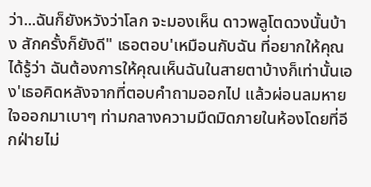ว่า...ฉันก็ยังหวังว่าโลก จะมองเห็น ดาวพลูโตดวงนั้นบ้าง สักครั้งก็ยังดี" เธอตอบ'เหมือนกับฉัน ที่อยากให้คุณ ได้รู้ว่า ฉันต้องการให้คุณเห็นฉันในสายตาบ้างก็เท่านั้นเอง'เธอคิดหลังจากที่ตอบคำถามออกไป แล้วผ่อนลมหายใจออกมาเบาๆ ท่ามกลางความมืดมิดภายในห้องโดยที่อีกฝ่ายไม่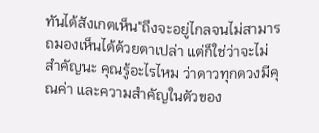ทันได้สังเกตเห็น"ถึงจะอยู่ไกลจนไม่สามารถมองเห็นได้ด้วยตาเปล่า แต่ก็ใช่ว่าจะไม่สำคัญนะ คุณรู้อะไรไหม ว่าดาวทุกดวงมีคุณค่า และความสำคัญในตัวของ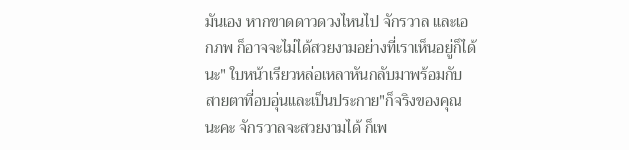มันเอง หากขาดดาวดวงไหนไป จักรวาล และเอกภพ ก็อาจจะไม่ได้สวยงามอย่างที่เราเห็นอยู่ก็ได้นะ" ใบหน้าเรียวหล่อเหลาหันกลับมาพร้อมกับสายตาที่อบอุ่นและเป็นประกาย"ก็จริงของคุณนะคะ จักรวาลจะสวยงามได้ ก็เพ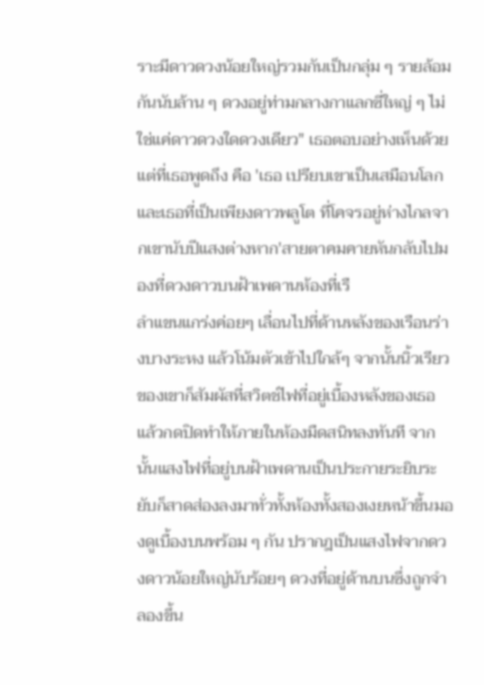ราะมีดาวดวงน้อยใหญ่รวมกันเป็นกลุ่ม ๆ รายล้อมกันนับล้าน ๆ ดวงอยู่ท่ามกลางกาแลกซี่ใหญ่ ๆ ไม่ใช่แค่ดาวดวงใดดวงเดียว" เธอตอบอย่างเห็นด้วย แต่ที่เธอพูดถึง คือ 'เธอ เปรียบเขาเป็นเสมือนโลก และเธอที่เป็นเพียงดาวพลูโต ที่โคจรอยู่ห่างไกลจากเขานับปีแสงต่างหาก'สายตาคมคายหันกลับไปมองที่ดวงดาวบนฝ้าเพดานห้องที่เรื
ลำแขนแกร่งค่อยๆ เลื่อนไปที่ด้านหลังของเรือนร่างบางระหง แล้วโน้มตัวเข้าไปใกล้ๆ จากนั้นนิ้วเรียวของเขาก็สัมผัสที่สวิตช์ไฟที่อยู่เบื้องหลังของเธอ แล้วกดปิดทำให้ภายในห้องมืดสนิทลงทันที จากนั้นแสงไฟที่อยู่บนฝ้าเพดานเป็นประกายระยิบระยับก็สาดส่องลงมาทั่วทั้งห้องทั้งสองเงยหน้าขึ้นมองดูเบื้องบนพร้อม ๆ กัน ปรากฎเป็นแสงไฟจากดวงดาวน้อยใหญ่นับร้อยๆ ดวงที่อยู่ด้านบนซึ่งถูกจำลองขึ้น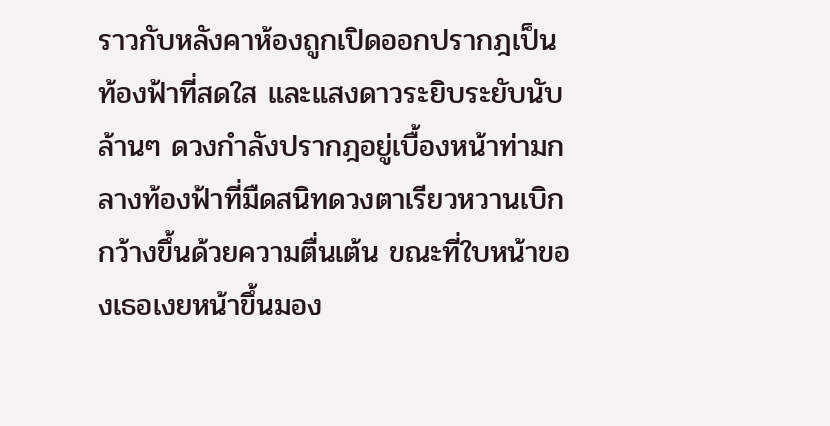ราวกับหลังคาห้องถูกเปิดออกปรากฎเป็นท้องฟ้าที่สดใส และแสงดาวระยิบระยับนับล้านๆ ดวงกำลังปรากฎอยู่เบื้องหน้าท่ามกลางท้องฟ้าที่มืดสนิทดวงตาเรียวหวานเบิกกว้างขึ้นด้วยความตื่นเต้น ขณะที่ใบหน้าของเธอเงยหน้าขึ้นมอง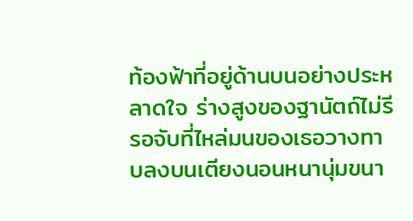ท้องฟ้าที่อยู่ด้านบนอย่างประหลาดใจ ร่างสูงของฐานัตถ์ไม่รีรอจับที่ไหล่มนของเธอวางทาบลงบนเตียงนอนหนานุ่มขนา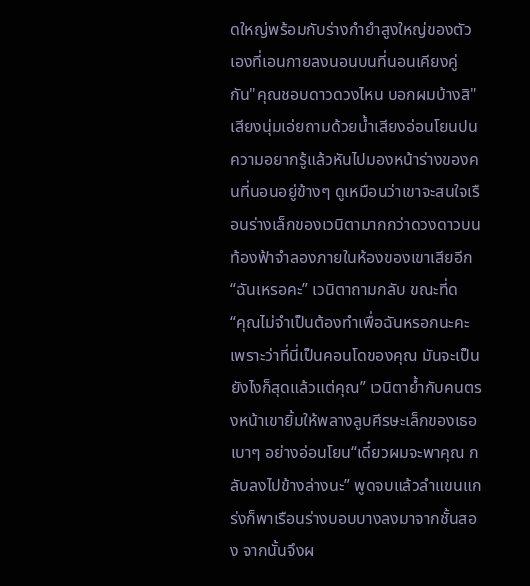ดใหญ่พร้อมกับร่างกำยำสูงใหญ่ของตัวเองที่เอนกายลงนอนบนที่นอนเคียงคู่กัน"คุณชอบดาวดวงไหน บอกผมบ้างสิ" เสียงนุ่มเอ่ยถามด้วยน้ำเสียงอ่อนโยนปนความอยากรู้แล้วหันไปมองหน้าร่างของคนที่นอนอยู่ข้างๆ ดูเหมือนว่าเขาจะสนใจเรือนร่างเล็กของเวนิตามากกว่าดวงดาวบนท้องฟ้าจำลองภายในห้องของเขาเสียอีก“ฉันเหรอคะ” เวนิตาถามกลับ ขณะที่ด
“คุณไม่จำเป็นต้องทำเพื่อฉันหรอกนะคะ เพราะว่าที่นี่เป็นคอนโดของคุณ มันจะเป็นยังไงก็สุดแล้วแต่คุณ” เวนิตาย้ำกับคนตรงหน้าเขายิ้มให้พลางลูบศีรษะเล็กของเธอเบาๆ อย่างอ่อนโยน“เดี๋ยวผมจะพาคุณ กลับลงไปข้างล่างนะ” พูดจบแล้วลำแขนแกร่งก็พาเรือนร่างบอบบางลงมาจากชั้นสอง จากนั้นจึงผ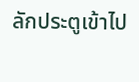ลักประตูเข้าไป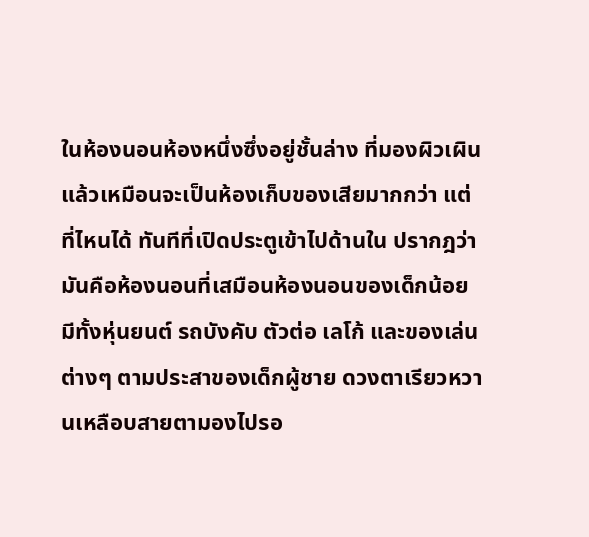ในห้องนอนห้องหนึ่งซึ่งอยู่ชั้นล่าง ที่มองผิวเผินแล้วเหมือนจะเป็นห้องเก็บของเสียมากกว่า แต่ที่ไหนได้ ทันทีที่เปิดประตูเข้าไปด้านใน ปรากฎว่า มันคือห้องนอนที่เสมือนห้องนอนของเด็กน้อย มีทั้งหุ่นยนต์ รถบังคับ ตัวต่อ เลโก้ และของเล่นต่างๆ ตามประสาของเด็กผู้ชาย ดวงตาเรียวหวานเหลือบสายตามองไปรอ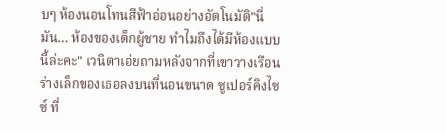บๆ ห้องนอนโทนสีฟ้าอ่อนอย่างอัตโนมัติ"นี่มัน… ห้องของเด็กผู้ชาย ทำไมถึงได้มีห้องแบบนี้ล่ะคะ" เวนิตาเอ่ยถามหลังจากที่เขาวางเรือนร่างเล็กของเธอลงบนที่นอนขนาด ซูเปอร์คิงไซซ์ ที่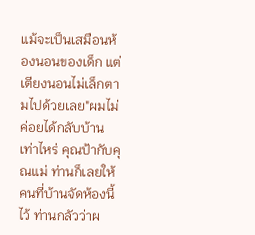แม้จะเป็นเสมือนห้องนอนของเด็ก แต่เตียงนอนไม่เล็กตามไปด้วยเลย"ผมไม่ค่อยได้กลับบ้านเท่าไหร่ คุณป้ากับคุณแม่ ท่านก็เลยให้คนที่บ้านจัดห้องนี้ไว้ ท่านกลัวว่าผ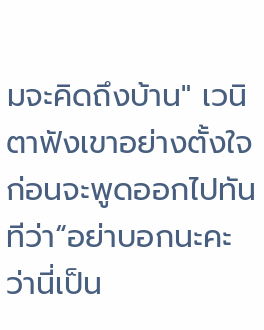มจะคิดถึงบ้าน" เวนิตาฟังเขาอย่างตั้งใจ ก่อนจะพูดออกไปทันทีว่า“อย่าบอกนะคะว่านี่เป็น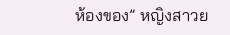ห้องของ” หญิงสาวย